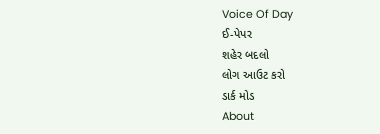Voice Of Day
ઈ-પેપર
શહેર બદલો
લોગ આઉટ કરો
ડાર્ક મોડ
About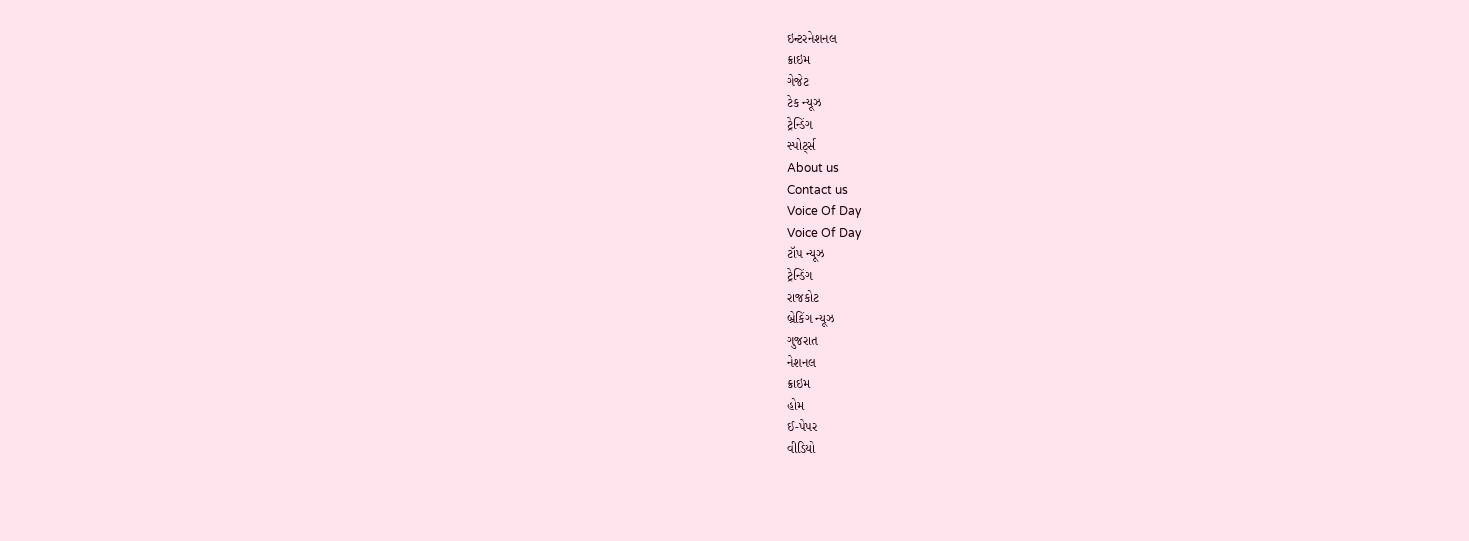ઇન્ટરનેશનલ
ક્રાઇમ
ગેજેટ
ટેક ન્યૂઝ
ટ્રેન્ડિંગ
સ્પોર્ટ્સ
About us
Contact us
Voice Of Day
Voice Of Day
ટૉપ ન્યૂઝ
ટ્રેન્ડિંગ
રાજકોટ
બ્રેકિંગ ન્યૂઝ
ગુજરાત
નેશનલ
ક્રાઇમ
હોમ
ઈ-પેપર
વીડિયો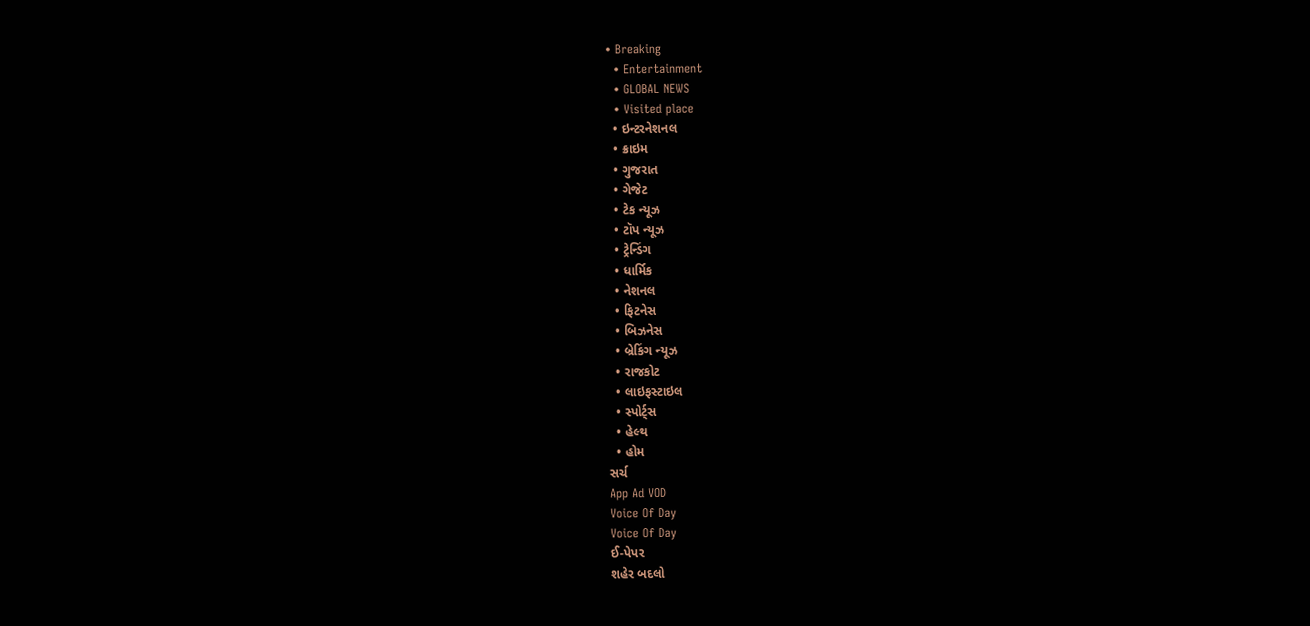• Breaking
  • Entertainment
  • GLOBAL NEWS
  • Visited place
  • ઇન્ટરનેશનલ
  • ક્રાઇમ
  • ગુજરાત
  • ગેજેટ
  • ટેક ન્યૂઝ
  • ટૉપ ન્યૂઝ
  • ટ્રેન્ડિંગ
  • ધાર્મિક
  • નેશનલ
  • ફિટનેસ
  • બિઝનેસ
  • બ્રેકિંગ ન્યૂઝ
  • રાજકોટ
  • લાઇફસ્ટાઇલ
  • સ્પોર્ટ્સ
  • હેલ્થ
  • હોમ
સર્ચ
App Ad VOD
Voice Of Day
Voice Of Day
ઈ-પેપર
શહેર બદલો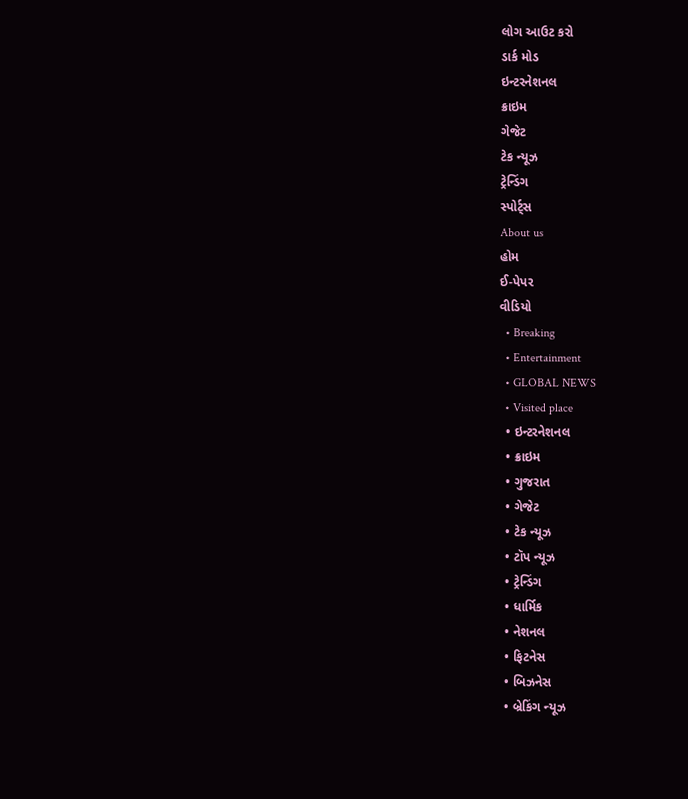લોગ આઉટ કરો
ડાર્ક મોડ
ઇન્ટરનેશનલ
ક્રાઇમ
ગેજેટ
ટેક ન્યૂઝ
ટ્રેન્ડિંગ
સ્પોર્ટ્સ
About us
હોમ
ઈ-પેપર
વીડિયો
  • Breaking
  • Entertainment
  • GLOBAL NEWS
  • Visited place
  • ઇન્ટરનેશનલ
  • ક્રાઇમ
  • ગુજરાત
  • ગેજેટ
  • ટેક ન્યૂઝ
  • ટૉપ ન્યૂઝ
  • ટ્રેન્ડિંગ
  • ધાર્મિક
  • નેશનલ
  • ફિટનેસ
  • બિઝનેસ
  • બ્રેકિંગ ન્યૂઝ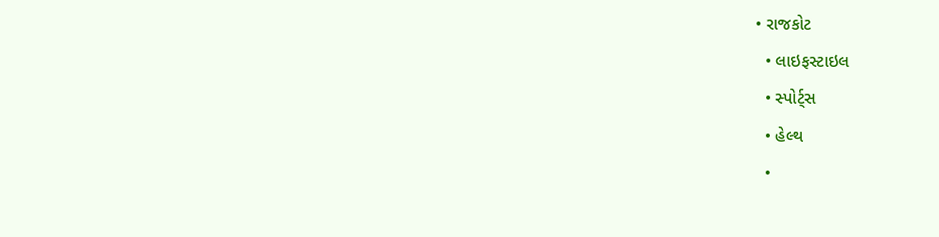• રાજકોટ
  • લાઇફસ્ટાઇલ
  • સ્પોર્ટ્સ
  • હેલ્થ
  •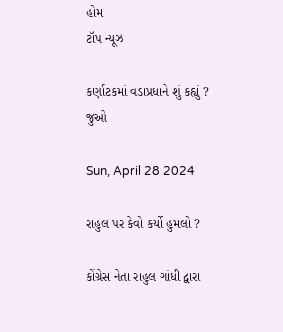હોમ
ટૉપ ન્યૂઝ

કર્ણાટકમાં વડાપ્રધાને શું કહ્યું ? જુઓ

Sun, April 28 2024

રાહુલ પર કેવો કર્યો હુમલો ?

કોંગ્રેસ નેતા રાહુલ ગાંધી દ્વારા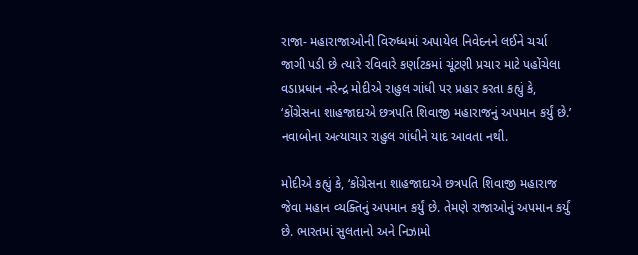રાજા- મહારાજાઓની વિરુધ્ધમાં અપાયેલ નિવેદનને લઈને ચર્ચા જાગી પડી છે ત્યારે રવિવારે કર્ણાટકમાં ચૂંટણી પ્રચાર માટે પહોંચેલા વડાપ્રધાન નરેન્દ્ર મોદીએ રાહુલ ગાંધી પર પ્રહાર કરતા કહ્યું કે, ‘કોંગ્રેસના શાહજાદાએ છત્રપતિ શિવાજી મહારાજનું અપમાન કર્યું છે.’ નવાબોના અત્યાચાર રાહુલ ગાંધીને યાદ આવતા નથી.

મોદીએ કહ્યું કે, ‘કોંગ્રેસના શાહજાદાએ છત્રપતિ શિવાજી મહારાજ જેવા મહાન વ્યક્તિનું અપમાન કર્યું છે. તેમણે રાજાઓનું અપમાન કર્યું છે. ભારતમાં સુલતાનો અને નિઝામો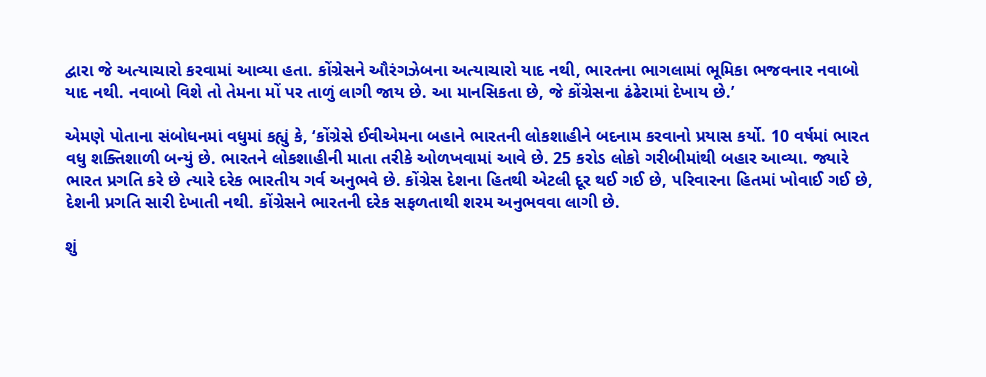દ્વારા જે અત્યાચારો કરવામાં આવ્યા હતા. કોંગ્રેસને ઔરંગઝેબના અત્યાચારો યાદ નથી, ભારતના ભાગલામાં ભૂમિકા ભજવનાર નવાબો યાદ નથી. નવાબો વિશે તો તેમના મોં પર તાળું લાગી જાય છે. આ માનસિકતા છે, જે કોંગ્રેસના ઢંઢેરામાં દેખાય છે.’

એમણે પોતાના સંબોધનમાં વધુમાં કહ્યું કે, ‘કોંગ્રેસે ઈવીએમના બહાને ભારતની લોકશાહીને બદનામ કરવાનો પ્રયાસ કર્યો. 10 વર્ષમાં ભારત વધુ શક્તિશાળી બન્યું છે. ભારતને લોકશાહીની માતા તરીકે ઓળખવામાં આવે છે. 25 કરોડ લોકો ગરીબીમાંથી બહાર આવ્યા. જ્યારે ભારત પ્રગતિ કરે છે ત્યારે દરેક ભારતીય ગર્વ અનુભવે છે. કોંગ્રેસ દેશના હિતથી એટલી દૂર થઈ ગઈ છે, પરિવારના હિતમાં ખોવાઈ ગઈ છે, દેશની પ્રગતિ સારી દેખાતી નથી. કોંગ્રેસને ભારતની દરેક સફળતાથી શરમ અનુભવવા લાગી છે.

શું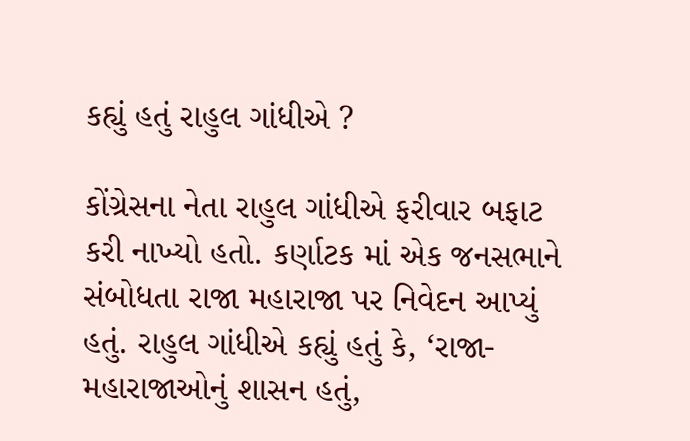કહ્યું હતું રાહુલ ગાંધીએ ?

કોંગ્રેસના નેતા રાહુલ ગાંધીએ ફરીવાર બફાટ કરી નાખ્યો હતો. કર્ણાટક માં એક જનસભાને સંબોધતા રાજા મહારાજા પર નિવેદન આપ્યું હતું. રાહુલ ગાંધીએ કહ્યું હતું કે, ‘રાજા-મહારાજાઓનું શાસન હતું,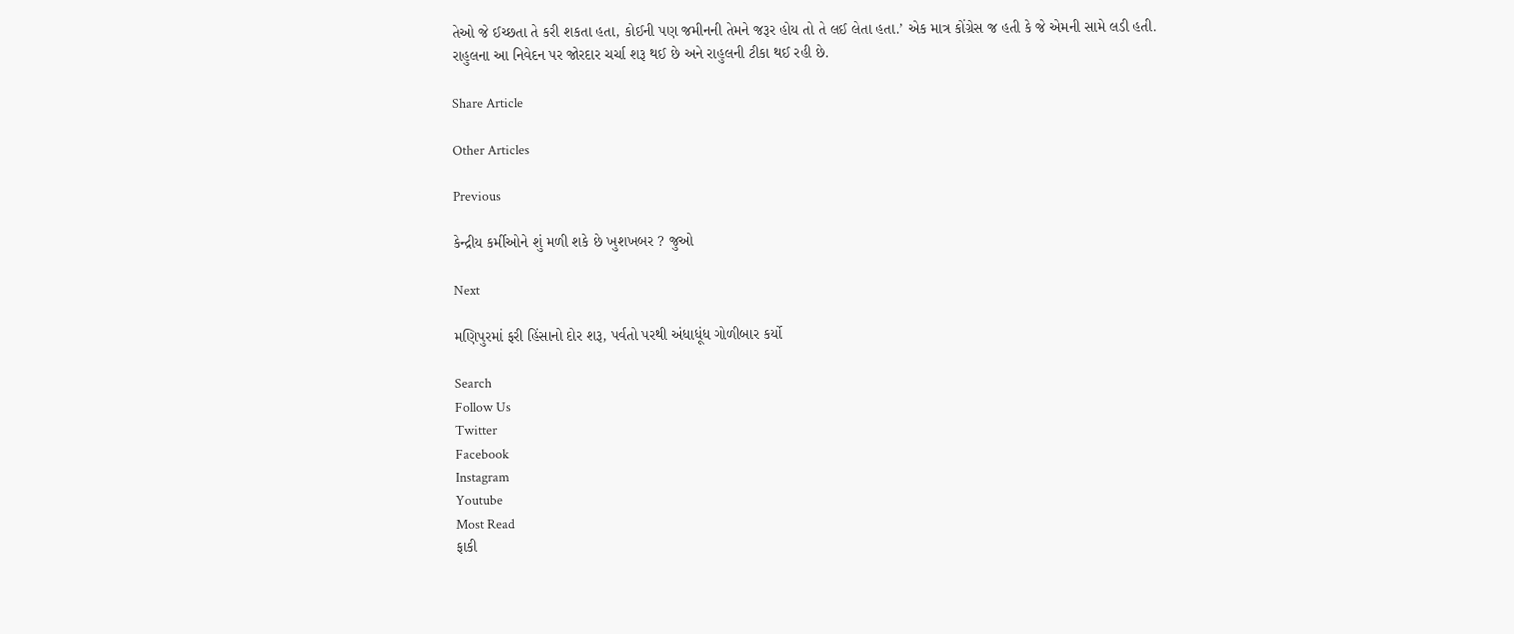તેઓ જે ઈચ્છતા તે કરી શકતા હતા, કોઈની પણ જમીનની તેમને જરૂર હોય તો તે લઈ લેતા હતા.’ એક માત્ર કોંગ્રેસ જ હતી કે જે એમની સામે લડી હતી. રાહુલના આ નિવેદન પર જોરદાર ચર્ચા શરૂ થઈ છે અને રાહુલની ટીકા થઈ રહી છે.

Share Article

Other Articles

Previous

કેન્દ્રીય કર્મીઓને શું મળી શકે છે ખુશખબર ? જુઓ

Next

મણિપુરમાં ફરી હિંસાનો દોર શરૂ, પર્વતો પરથી અંધાધૂંધ ગોળીબાર કર્યો

Search
Follow Us
Twitter
Facebook
Instagram
Youtube
Most Read
ફાકી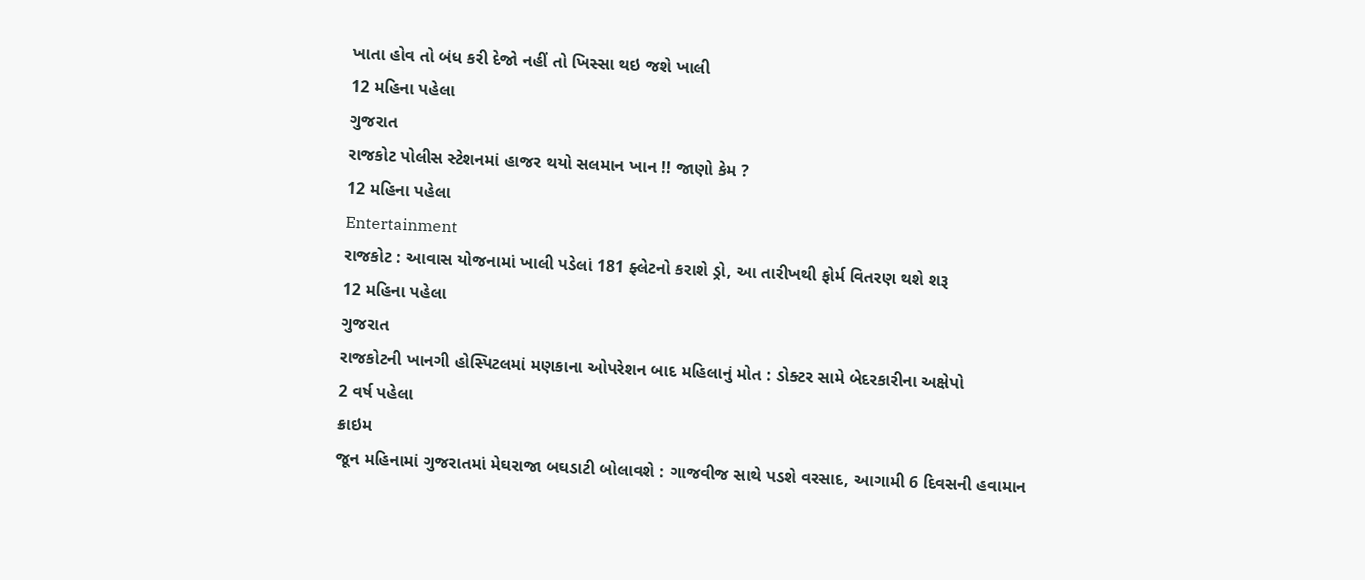ખાતા હોવ તો બંધ કરી દેજો નહીં તો ખિસ્સા થઇ જશે ખાલી
12 મહિના પહેલા
ગુજરાત
રાજકોટ પોલીસ સ્ટેશનમાં હાજર થયો સલમાન ખાન !! જાણો કેમ ?
12 મહિના પહેલા
Entertainment
રાજકોટ : આવાસ યોજનામાં ખાલી પડેલાં 181 ફ્લેટનો કરાશે ડ્રો, આ તારીખથી ફોર્મ વિતરણ થશે શરૂ
12 મહિના પહેલા
ગુજરાત
રાજકોટની ખાનગી હોસ્પિટલમાં મણકાના ઓપરેશન બાદ મહિલાનું મોત : ડોક્ટર સામે બેદરકારીના અક્ષેપો
2 વર્ષ પહેલા
ક્રાઇમ
જૂન મહિનામાં ગુજરાતમાં મેઘરાજા બઘડાટી બોલાવશે : ગાજવીજ સાથે પડશે વરસાદ, આગામી 6 દિવસની હવામાન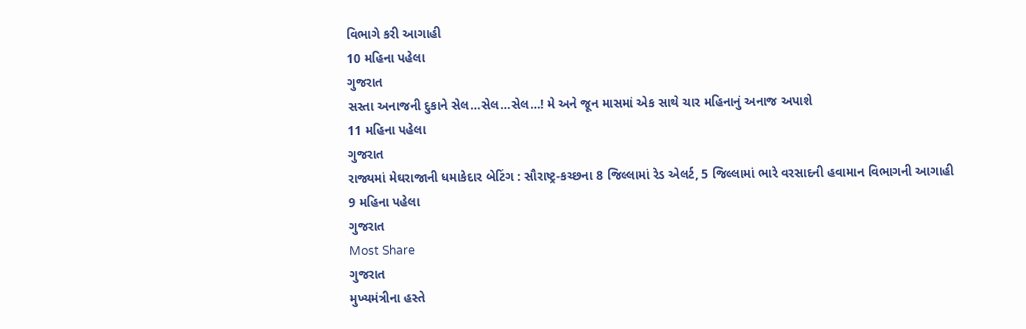વિભાગે કરી આગાહી
10 મહિના પહેલા
ગુજરાત
સસ્તા અનાજની દુકાને સેલ…સેલ…સેલ…! મે અને જૂન માસમાં એક સાથે ચાર મહિનાનું અનાજ અપાશે
11 મહિના પહેલા
ગુજરાત
રાજ્યમાં મેઘરાજાની ધમાકેદાર બેટિંગ : સૌરાષ્ટ્ર-કચ્છના 8 જિલ્લામાં રેડ એલર્ટ, 5 જિલ્લામાં ભારે વરસાદની હવામાન વિભાગની આગાહી
9 મહિના પહેલા
ગુજરાત
Most Share
ગુજરાત
મુખ્યમંત્રીના હસ્તે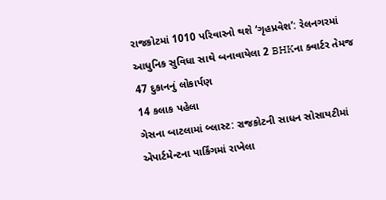રાજકોટમાં 1010 પરિવારનો થશે ‘ગૃહપ્રવેશ’: રેલનગરમાં આધુનિક સુવિધા સાથે બનાવાયેલા 2 BHKના ક્વાર્ટર તેમજ 47 દુકાનનું લોકાર્પણ
14 કલાક પહેલા
ગેસના બાટલામાં બ્લાસ્ટ: રાજકોટની સાધન સોસાયટીમાં એપાર્ટમેન્ટના પાર્કિંગમાં રાખેલા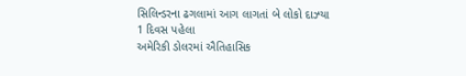સિલિન્ડરના ઢગલામાં આગ લાગતાં બે લોકો દાઝ્યા
1 દિવસ પહેલા
અમેરિકી ડોલરમાં ઐતિહાસિક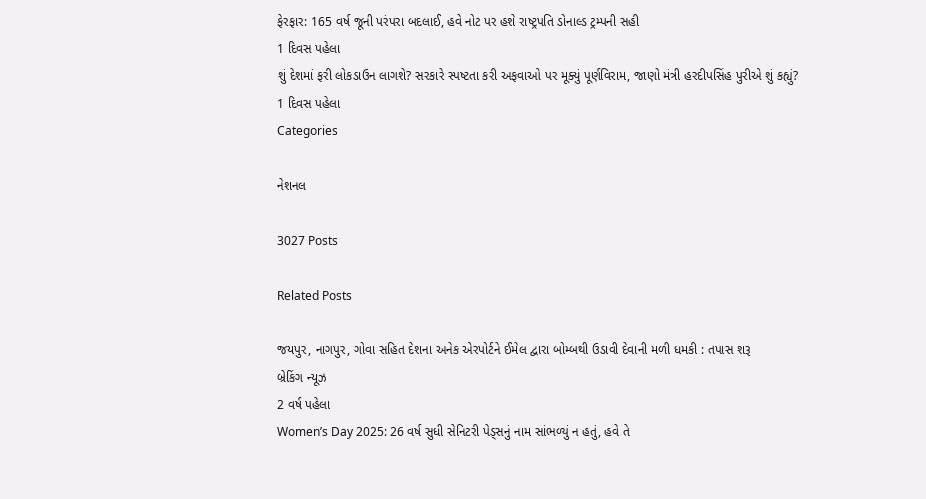ફેરફાર: 165 વર્ષ જૂની પરંપરા બદલાઈ, હવે નોટ પર હશે રાષ્ટ્રપતિ ડોનાલ્ડ ટ્રમ્પની સહી
1 દિવસ પહેલા
શું દેશમાં ફરી લોકડાઉન લાગશે? સરકારે સ્પષ્ટતા કરી અફવાઓ પર મૂક્યું પૂર્ણવિરામ, જાણો મંત્રી હરદીપસિંહ પુરીએ શું કહ્યું?
1 દિવસ પહેલા
Categories

નેશનલ

3027 Posts

Related Posts

જયપુર, નાગપુર, ગોવા સહિત દેશના અનેક એરપોર્ટને ઈમેલ દ્વારા બોમ્બથી ઉડાવી દેવાની મળી ધમકી : તપાસ શરૂ
બ્રેકિંગ ન્યૂઝ
2 વર્ષ પહેલા
Women’s Day 2025: 26 વર્ષ સુધી સેનિટરી પેડ્સનું નામ સાંભળ્યું ન હતું, હવે તે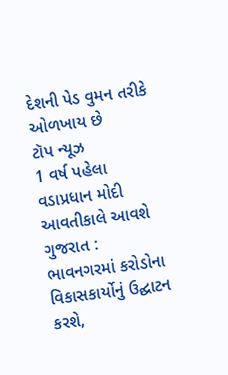દેશની પેડ વુમન તરીકે ઓળખાય છે
ટૉપ ન્યૂઝ
1 વર્ષ પહેલા
વડાપ્રધાન મોદી આવતીકાલે આવશે ગુજરાત : ભાવનગરમાં કરોડોના વિકાસકાર્યોનું ઉદ્ઘાટન કરશે,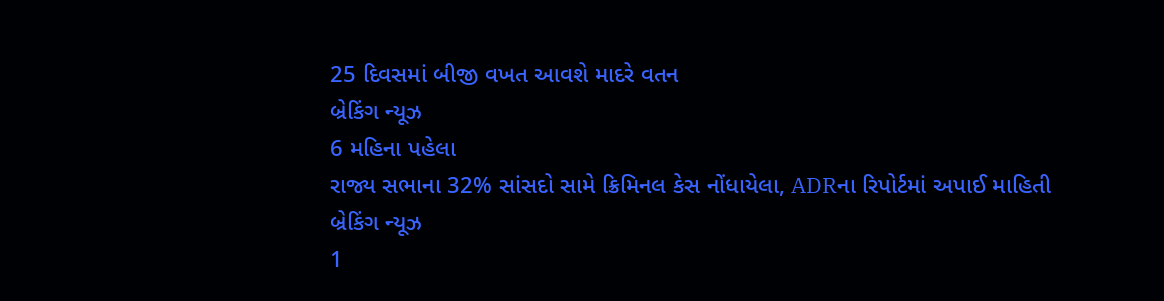25 દિવસમાં બીજી વખત આવશે માદરે વતન
બ્રેકિંગ ન્યૂઝ
6 મહિના પહેલા
રાજ્ય સભાના 32% સાંસદો સામે ક્રિમિનલ કેસ નોંધાયેલા, ADRના રિપોર્ટમાં અપાઈ માહિતી
બ્રેકિંગ ન્યૂઝ
1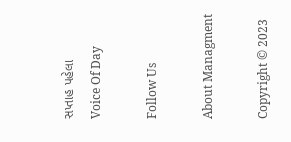સપ્તાહ પહેલા
Voice Of Day

Follow Us

About Managment

Copyright © 2023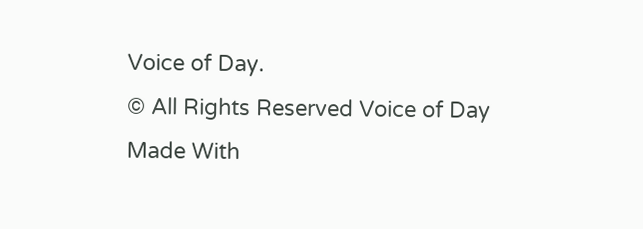Voice of Day.
© All Rights Reserved Voice of Day
Made With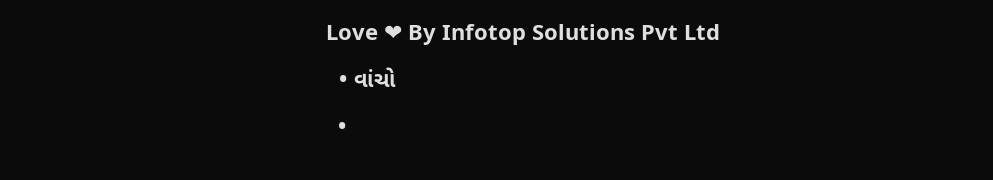Love ❤ By Infotop Solutions Pvt Ltd
  • વાંચો
  •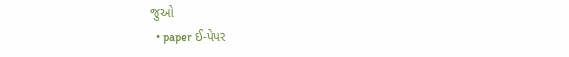જુઓ
  • paper ઈ-પેપર